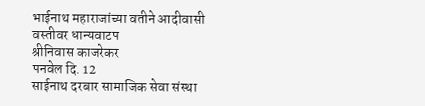भाईनाथ महाराजांच्या वतीने आदीवासी वस्तीवर धान्यवाटप
श्रीनिवास काजरेकर
पनवेल दि. 12
साईनाथ दरबार सामाजिक सेवा संस्था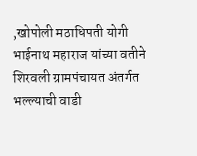,खोपोली मठाधिपती योगी भाईनाथ महाराज यांच्या वतीने शिरवली ग्रामपंचायत अंतर्गत भल्ल्याची वाडी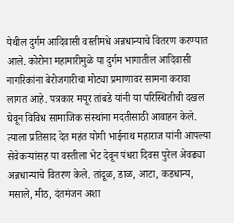येथील दुर्गम आदिवासी वस्तीमधे अन्नधान्याचे वितरण करण्यात आले. कोरोना महामारीमुळे या दुर्गम भागातील आदिवासी नागरिकांना बेरोजगारीचा मोट्या प्रमाणावर सामना करावा लागत आहे. पत्रकार मयूर तांबडे यांनी या परिस्थितीची दखल घेवून विविध सामाजिक संस्थांना मदतीसाठी आवाहन केले. त्याला प्रतिसाद देत महंत योगी भाईनाथ महाराज यांनी आपल्या सेवेकऱ्यांसह या वस्तीला भेट देवून पंधरा दिवस पुरेल अेवढ्या अन्नधान्याचे वितरण केले. तांदूळ, डाळ, आटा, कडधान्य, मसाले, मीठ, दंतमंजन अशा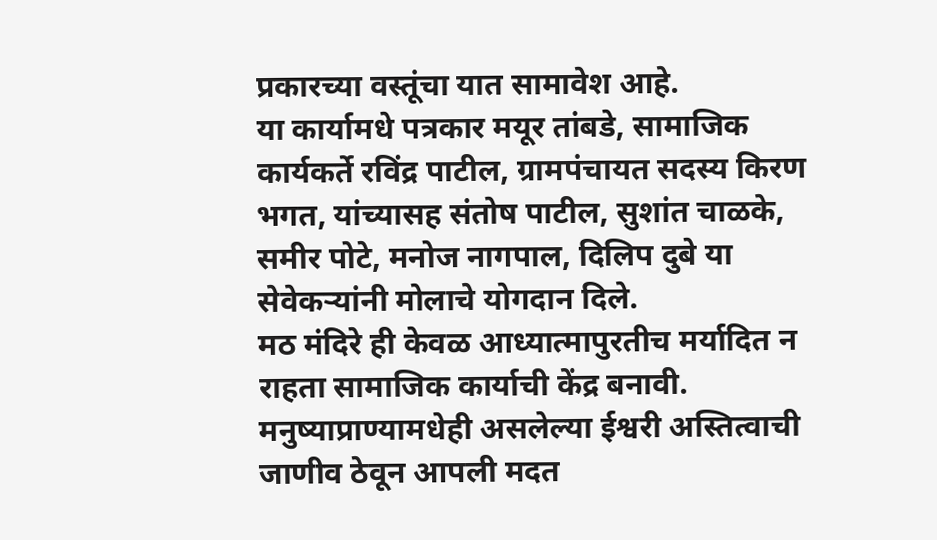प्रकारच्या वस्तूंचा यात सामावेश आहे.
या कार्यामधे पत्रकार मयूर तांबडे, सामाजिक कार्यकर्ते रविंद्र पाटील, ग्रामपंचायत सदस्य किरण भगत, यांच्यासह संतोष पाटील, सुशांत चाळके, समीर पोटे, मनोज नागपाल, दिलिप दुबे या सेवेकऱ्यांनी मोलाचे योगदान दिले.
मठ मंदिरे ही केवळ आध्यात्मापुरतीच मर्यादित न राहता सामाजिक कार्याची केंद्र बनावी. मनुष्याप्राण्यामधेही असलेल्या ईश्वरी अस्तित्वाची जाणीव ठेवून आपली मदत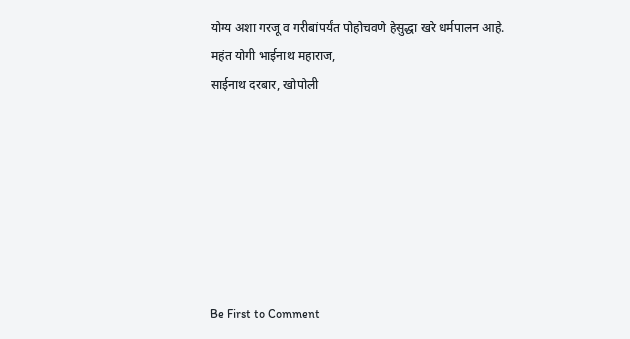योग्य अशा गरजू व गरीबांपर्यंत पोहोचवणे हेसुद्धा खरे धर्मपालन आहे.
महंत योगी भाईनाथ महाराज,
साईनाथ दरबार, खोपोली







Be First to Comment